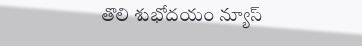తొలి శుభోదయం న్యూస్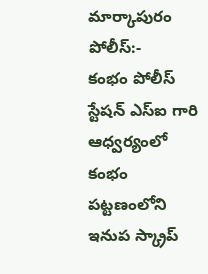మార్కాపురం పోలీస్:-
కంభం పోలీస్ స్టేషన్ ఎస్ఐ గారి ఆధ్వర్యంలో కంభం పట్టణంలోని ఇనుప స్క్రాప్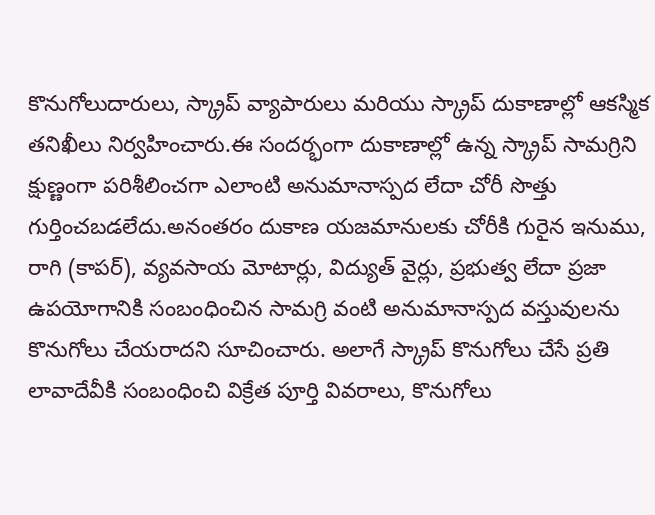కొనుగోలుదారులు, స్క్రాప్ వ్యాపారులు మరియు స్క్రాప్ దుకాణాల్లో ఆకస్మిక తనిఖీలు నిర్వహించారు.ఈ సందర్భంగా దుకాణాల్లో ఉన్న స్క్రాప్ సామగ్రిని క్షుణ్ణంగా పరిశీలించగా ఎలాంటి అనుమానాస్పద లేదా చోరీ సొత్తు గుర్తించబడలేదు.అనంతరం దుకాణ యజమానులకు చోరీకి గురైన ఇనుము, రాగి (కాపర్), వ్యవసాయ మోటార్లు, విద్యుత్ వైర్లు, ప్రభుత్వ లేదా ప్రజా ఉపయోగానికి సంబంధించిన సామగ్రి వంటి అనుమానాస్పద వస్తువులను కొనుగోలు చేయరాదని సూచించారు. అలాగే స్క్రాప్ కొనుగోలు చేసే ప్రతి లావాదేవీకి సంబంధించి విక్రేత పూర్తి వివరాలు, కొనుగోలు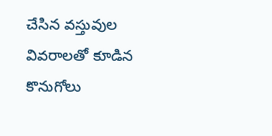చేసిన వస్తువుల వివరాలతో కూడిన కొనుగోలు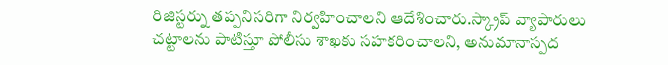రిజిస్టర్ను తప్పనిసరిగా నిర్వహించాలని ఆదేశించారు.స్క్రాప్ వ్యాపారులు చట్టాలను పాటిస్తూ పోలీసు శాఖకు సహకరించాలని, అనుమానాస్పద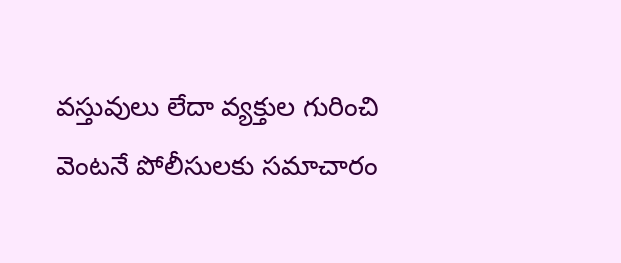వస్తువులు లేదా వ్యక్తుల గురించి వెంటనే పోలీసులకు సమాచారం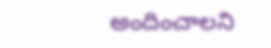అందించాలని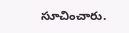సూచించారు.